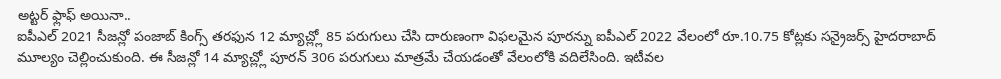అట్టర్ ఫ్లాఫ్ అయినా..
ఐపీఎల్ 2021 సీజన్లో పంజాబ్ కింగ్స్ తరఫున 12 మ్యాచ్ల్లో 85 పరుగులు చేసి దారుణంగా విఫలమైన పూరన్ను ఐపీఎల్ 2022 వేలంలో రూ.10.75 కోట్లకు సన్రైజర్స్ హైదరాబాద్ మూల్యం చెల్లించుకుంది. ఈ సీజన్లో 14 మ్యాచ్ల్లో పూరన్ 306 పరుగులు మాత్రమే చేయడంతో వేలంలోకి వదిలేసింది. ఇటీవల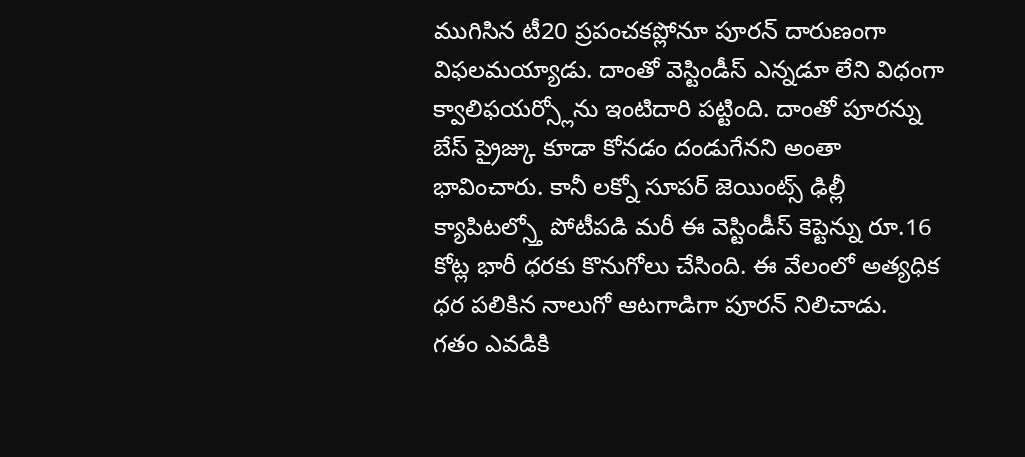ముగిసిన టీ20 ప్రపంచకప్లోనూ పూరన్ దారుణంగా విఫలమయ్యాడు. దాంతో వెస్టిండీస్ ఎన్నడూ లేని విధంగా క్వాలిఫయర్స్లోను ఇంటిదారి పట్టింది. దాంతో పూరన్ను బేస్ ప్రైజ్కు కూడా కోనడం దండుగేనని అంతా భావించారు. కానీ లక్నో సూపర్ జెయింట్స్ ఢిల్లీ క్యాపిటల్స్తో పోటీపడి మరీ ఈ వెస్టిండీస్ కెప్టెన్ను రూ.16 కోట్ల భారీ ధరకు కొనుగోలు చేసింది. ఈ వేలంలో అత్యధిక ధర పలికిన నాలుగో ఆటగాడిగా పూరన్ నిలిచాడు.
గతం ఎవడికి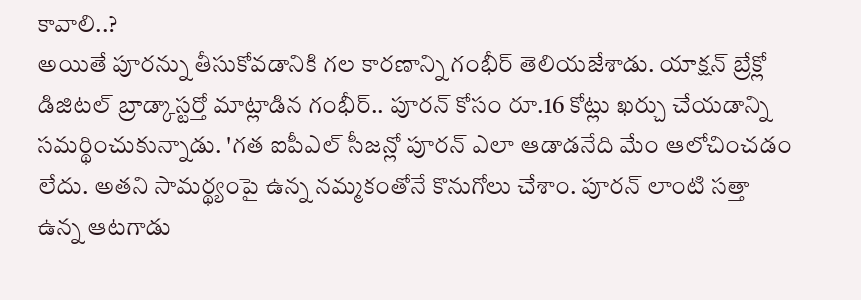కావాలి..?
అయితే పూరన్ను తీసుకోవడానికి గల కారణాన్ని గంభీర్ తెలియజేశాడు. యాక్షన్ బ్రేక్లో డిజిటల్ బ్రాడ్కాస్టర్తో మాట్లాడిన గంభీర్.. పూరన్ కోసం రూ.16 కోట్లు ఖర్చు చేయడాన్ని సమర్థించుకున్నాడు. 'గత ఐపీఎల్ సీజన్లో పూరన్ ఎలా ఆడాడనేది మేం ఆలోచించడం లేదు. అతని సామర్థ్యంపై ఉన్న నమ్మకంతోనే కొనుగోలు చేశాం. పూరన్ లాంటి సత్తా ఉన్న ఆటగాడు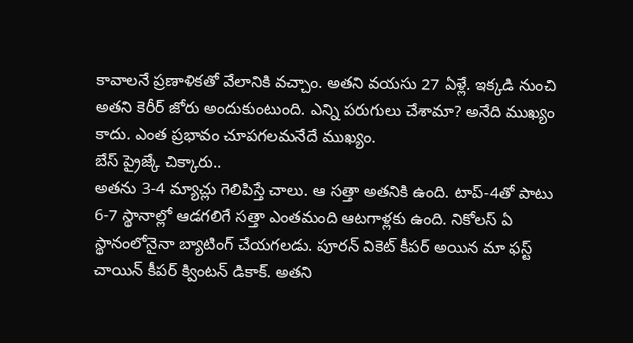కావాలనే ప్రణాళికతో వేలానికి వచ్చాం. అతని వయసు 27 ఏళ్లే. ఇక్కడి నుంచి అతని కెరీర్ జోరు అందుకుంటుంది. ఎన్ని పరుగులు చేశామా? అనేది ముఖ్యం కాదు. ఎంత ప్రభావం చూపగలమనేదే ముఖ్యం.
బేస్ ప్రైజ్కే చిక్కారు..
అతను 3-4 మ్యాచ్లు గెలిపిస్తే చాలు. ఆ సత్తా అతనికి ఉంది. టాప్-4తో పాటు 6-7 స్థానాల్లో ఆడగలిగే సత్తా ఎంతమంది ఆటగాళ్లకు ఉంది. నికోలస్ ఏ స్థానంలోనైనా బ్యాటింగ్ చేయగలడు. పూరన్ వికెట్ కీపర్ అయిన మా ఫస్ట్ చాయిన్ కీపర్ క్వింటన్ డికాక్. అతని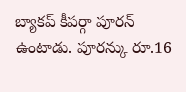బ్యాకప్ కీపర్గా పూరన్ ఉంటాడు. పూరన్కు రూ.16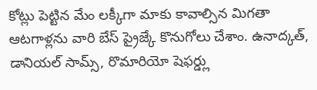కోట్లు పెట్టిన మేం లక్కీగా మాకు కావాల్సిన మిగతా ఆటగాళ్లను వారి బేస్ ప్రైజ్కే కొనుగోలు చేశాం. ఉనాద్కత్, డానియల్ సామ్స్, రొమారియో షెఫర్డ్లు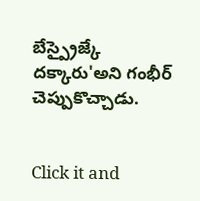బేస్ప్రైజ్కే దక్కారు'అని గంభీర్ చెప్పుకొచ్చాడు.


Click it and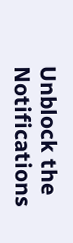Unblock the Notifications